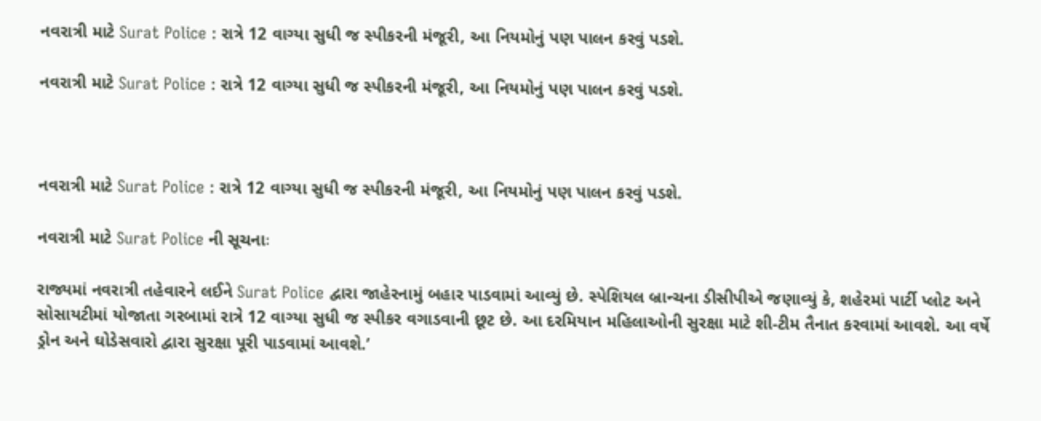નવરાત્રી માટે Surat Police : રાત્રે 12 વાગ્યા સુધી જ સ્પીકરની મંજૂરી, આ નિયમોનું પણ પાલન કરવું પડશે.

નવરાત્રી માટે Surat Police : રાત્રે 12 વાગ્યા સુધી જ સ્પીકરની મંજૂરી, આ નિયમોનું પણ પાલન કરવું પડશે.



નવરાત્રી માટે Surat Police : રાત્રે 12 વાગ્યા સુધી જ સ્પીકરની મંજૂરી, આ નિયમોનું પણ પાલન કરવું પડશે.

નવરાત્રી માટે Surat Police ની સૂચનાઃ

રાજ્યમાં નવરાત્રી તહેવારને લઈને Surat Police દ્વારા જાહેરનામું બહાર પાડવામાં આવ્યું છે. સ્પેશિયલ બ્રાન્ચના ડીસીપીએ જણાવ્યું કે, શહેરમાં પાર્ટી પ્લોટ અને સોસાયટીમાં યોજાતા ગરબામાં રાત્રે 12 વાગ્યા સુધી જ સ્પીકર વગાડવાની છૂટ છે. આ દરમિયાન મહિલાઓની સુરક્ષા માટે શી-ટીમ તૈનાત કરવામાં આવશે. આ વર્ષે ડ્રોન અને ઘોડેસવારો દ્વારા સુરક્ષા પૂરી પાડવામાં આવશે.’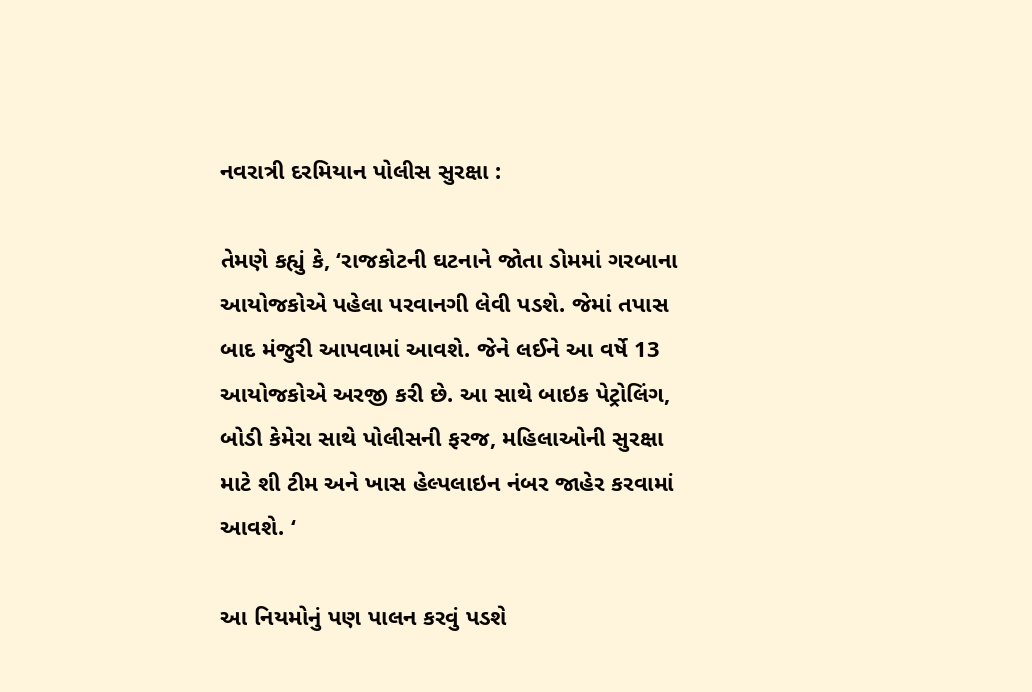નવરાત્રી દરમિયાન પોલીસ સુરક્ષા :

તેમણે કહ્યું કે, ‘રાજકોટની ઘટનાને જોતા ડોમમાં ગરબાના આયોજકોએ પહેલા પરવાનગી લેવી પડશે. જેમાં તપાસ બાદ મંજુરી આપવામાં આવશે. જેને લઈને આ વર્ષે 13 આયોજકોએ અરજી કરી છે. આ સાથે બાઇક પેટ્રોલિંગ, બોડી કેમેરા સાથે પોલીસની ફરજ, મહિલાઓની સુરક્ષા માટે શી ટીમ અને ખાસ હેલ્પલાઇન નંબર જાહેર કરવામાં આવશે. ‘

આ નિયમોનું પણ પાલન કરવું પડશે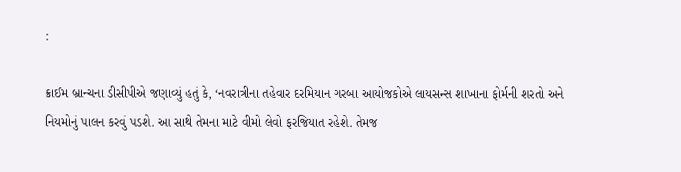:

ક્રાઈમ બ્રાન્ચના ડીસીપીએ જણાવ્યું હતું કે, ‘નવરાત્રીના તહેવાર દરમિયાન ગરબા આયોજકોએ લાયસન્સ શાખાના ફોર્મની શરતો અને નિયમોનું પાલન કરવું પડશે. આ સાથે તેમના માટે વીમો લેવો ફરજિયાત રહેશે. તેમજ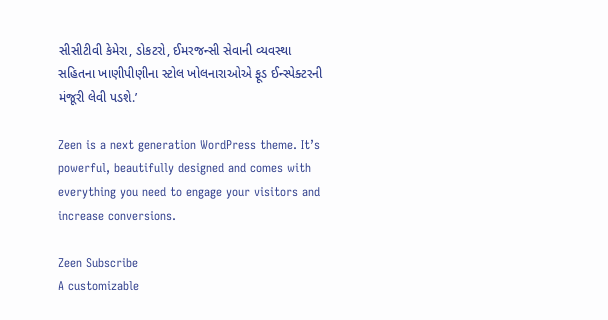સીસીટીવી કેમેરા, ડોકટરો, ઈમરજન્સી સેવાની વ્યવસ્થા સહિતના ખાણીપીણીના સ્ટોલ ખોલનારાઓએ ફૂડ ઈન્સ્પેક્ટરની મંજૂરી લેવી પડશે.’

Zeen is a next generation WordPress theme. It’s powerful, beautifully designed and comes with everything you need to engage your visitors and increase conversions.

Zeen Subscribe
A customizable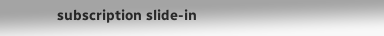subscription slide-in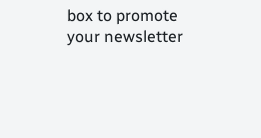box to promote your newsletter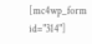[mc4wp_form id="314"]